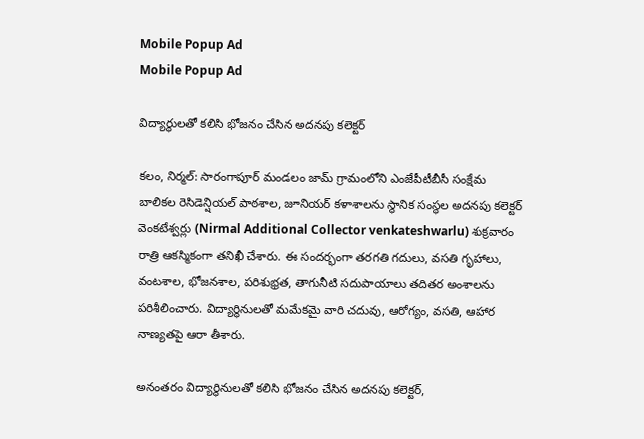Mobile Popup Ad
Mobile Popup Ad

విద్యార్థులతో కలిసి భోజనం చేసిన అదనపు కలెక్టర్

కలం, నిర్మల్: సారంగాపూర్‌ మండలం జామ్ గ్రామంలోని ఎంజేపీటీబీసీ సంక్షేమ బాలికల రెసిడెన్షియల్ పాఠశాల, జూనియర్ కళాశాలను స్థానిక సంస్థల అదనపు కలెక్టర్ వెంకటేశ్వర్లు (Nirmal Additional Collector venkateshwarlu) శుక్రవారం రాత్రి ఆకస్మికంగా తనిఖీ చేశారు. ఈ సందర్భంగా తరగతి గదులు, వసతి గృహాలు, వంటశాల, భోజనశాల, పరిశుభ్రత, తాగునీటి సదుపాయాలు తదితర అంశాలను పరిశీలించారు. విద్యార్థినులతో మమేకమై వారి చదువు, ఆరోగ్యం, వసతి, ఆహార నాణ్యతపై ఆరా తీశారు.

అనంతరం విద్యార్థినులతో కలిసి భోజనం చేసిన అదనపు కలెక్టర్,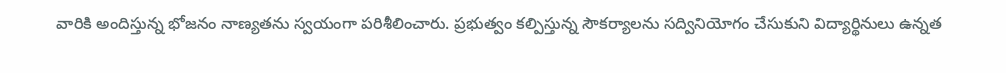వారికి అందిస్తున్న భోజనం నాణ్యతను స్వయంగా పరిశీలించారు. ప్రభుత్వం కల్పిస్తున్న సౌకర్యాలను సద్వినియోగం చేసుకుని విద్యార్థినులు ఉన్నత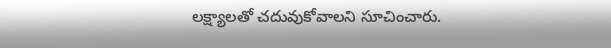లక్ష్యాలతో చదువుకోవాలని సూచించారు.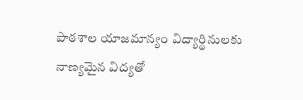పాఠశాల యాజమాన్యం విద్యార్థినులకు నాణ్యమైన విద్యతో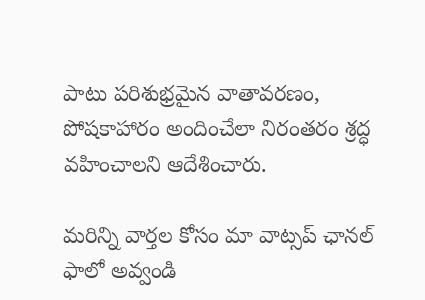పాటు పరిశుభ్రమైన వాతావరణం, పోషకాహారం అందించేలా నిరంతరం శ్రద్ధ వహించాలని ఆదేశించారు.

మ‌రిన్ని వార్త‌ల కోసం మా వాట్స‌ప్ ఛాన‌ల్ ఫాలో అవ్వండి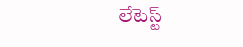లేటెస్ట్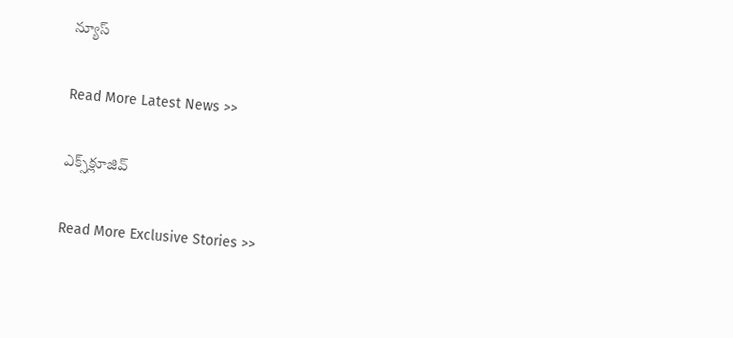న్యూస్‌

Read More Latest News >>

ఎక్స్‌క్లూజివ్‌

Read More Exclusive Stories >>